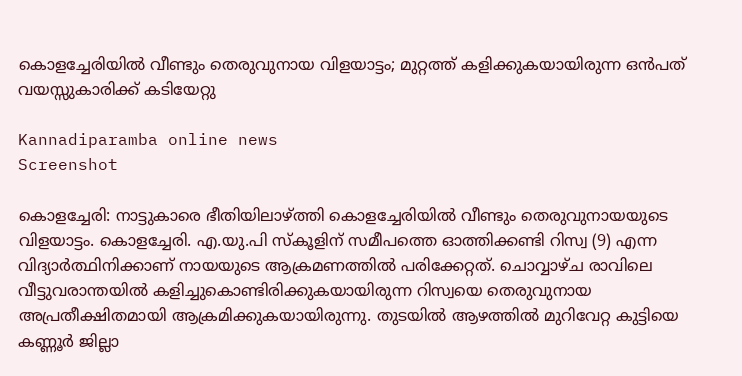കൊളച്ചേരിയിൽ വീണ്ടും തെരുവുനായ വിളയാട്ടം; മുറ്റത്ത് കളിക്കുകയായിരുന്ന ഒൻപത് വയസ്സുകാരിക്ക് കടിയേറ്റു

Kannadiparamba online news
Screenshot

കൊളച്ചേരി: നാട്ടുകാരെ ഭീതിയിലാഴ്ത്തി കൊളച്ചേരിയിൽ വീണ്ടും തെരുവുനായയുടെ വിളയാട്ടം. കൊളച്ചേരി. എ.യു.പി സ്കൂളിന് സമീപത്തെ ഓത്തിക്കണ്ടി റിസ്വ (9) എന്ന വിദ്യാർത്ഥിനിക്കാണ് നായയുടെ ആക്രമണത്തിൽ പരിക്കേറ്റത്. ചൊവ്വാഴ്ച രാവിലെ വീട്ടുവരാന്തയിൽ കളിച്ചുകൊണ്ടിരിക്കുകയായിരുന്ന റിസ്വയെ തെരുവുനായ അപ്രതീക്ഷിതമായി ആക്രമിക്കുകയായിരുന്നു. തുടയിൽ ആഴത്തിൽ മുറിവേറ്റ കുട്ടിയെ കണ്ണൂർ ജില്ലാ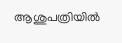ആശുപത്രിയിൽ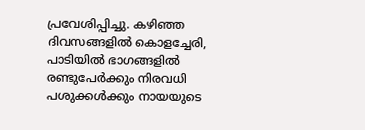പ്രവേശിപ്പിച്ചു. കഴിഞ്ഞ ദിവസങ്ങളിൽ കൊളച്ചേരി, പാടിയിൽ ഭാഗങ്ങളിൽ രണ്ടുപേർക്കും നിരവധി പശുക്കൾക്കും നായയുടെ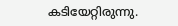കടിയേറ്റിരുന്നു.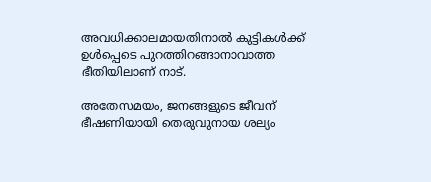അവധിക്കാലമായതിനാൽ കുട്ടികൾക്ക് ഉൾപ്പെടെ പുറത്തിറങ്ങാനാവാത്ത ഭീതിയിലാണ് നാട്.

അതേസമയം, ജനങ്ങളുടെ ജീവന് ഭീഷണിയായി തെരുവുനായ ശല്യം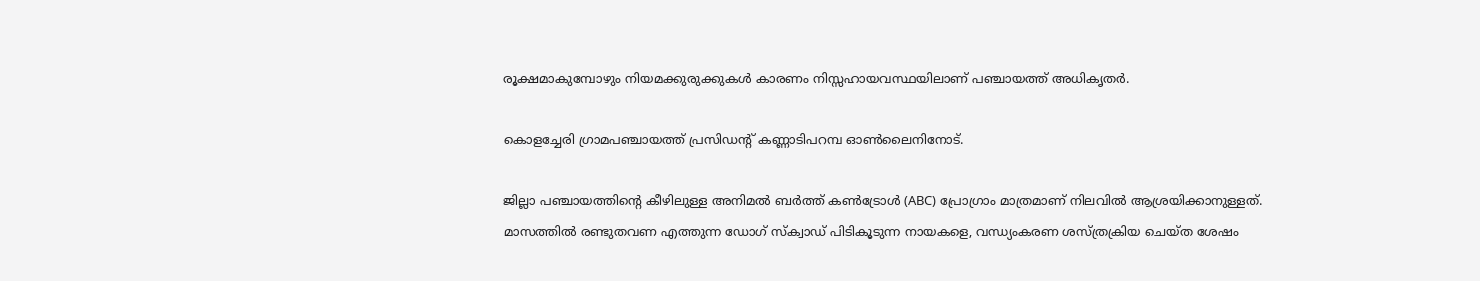രൂക്ഷമാകുമ്പോഴും നിയമക്കുരുക്കുകൾ കാരണം നിസ്സഹായവസ്ഥയിലാണ് പഞ്ചായത്ത് അധികൃതർ.

കൊളച്ചേരി ഗ്രാമപഞ്ചായത്ത് പ്രസിഡൻ്റ് കണ്ണാടിപറമ്പ ഓൺലൈനിനോട്.

ജില്ലാ പഞ്ചായത്തിന്റെ കീഴിലുള്ള അനിമൽ ബർത്ത് കൺട്രോൾ (ABC) പ്രോഗ്രാം മാത്രമാണ് നിലവിൽ ആശ്രയിക്കാനുള്ളത്. മാസത്തിൽ രണ്ടുതവണ എത്തുന്ന ഡോഗ് സ്ക്വാഡ് പിടികൂടുന്ന നായകളെ, വന്ധ്യംകരണ ശസ്ത്രക്രിയ ചെയ്ത ശേഷം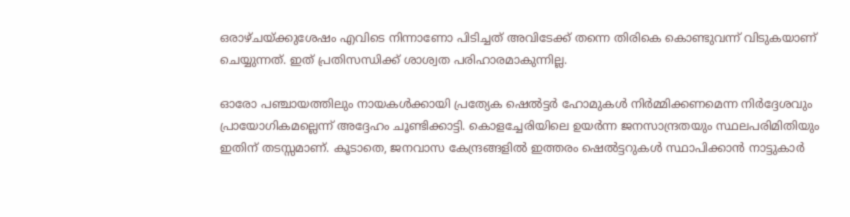ഒരാഴ്ചയ്ക്കുശേഷം എവിടെ നിന്നാണോ പിടിച്ചത് അവിടേക്ക് തന്നെ തിരികെ കൊണ്ടുവന്ന് വിടുകയാണ് ചെയ്യുന്നത്. ഇത് പ്രതിസന്ധിക്ക് ശാശ്വത പരിഹാരമാകുന്നില്ല.

ഓരോ പഞ്ചായത്തിലും നായകൾക്കായി പ്രത്യേക ഷെൽട്ടർ ഹോമുകൾ നിർമ്മിക്കണമെന്ന നിർദ്ദേശവും പ്രായോഗികമല്ലെന്ന് അദ്ദേഹം ചൂണ്ടിക്കാട്ടി. കൊളച്ചേരിയിലെ ഉയർന്ന ജനസാന്ദ്രതയും സ്ഥലപരിമിതിയും ഇതിന് തടസ്സമാണ്. കൂടാതെ, ജനവാസ കേന്ദ്രങ്ങളിൽ ഇത്തരം ഷെൽട്ടറുകൾ സ്ഥാപിക്കാൻ നാട്ടുകാർ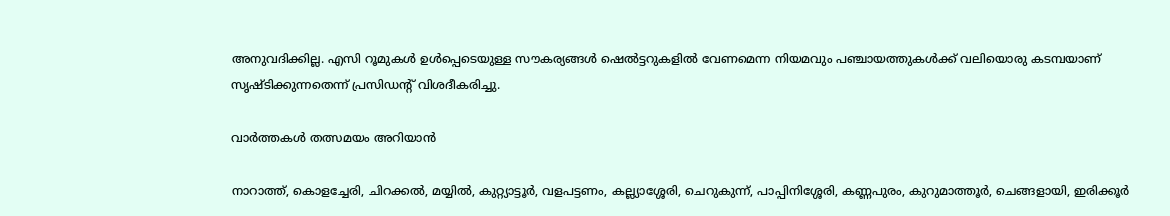അനുവദിക്കില്ല. എസി റൂമുകൾ ഉൾപ്പെടെയുള്ള സൗകര്യങ്ങൾ ഷെൽട്ടറുകളിൽ വേണമെന്ന നിയമവും പഞ്ചായത്തുകൾക്ക് വലിയൊരു കടമ്പയാണ് സൃഷ്ടിക്കുന്നതെന്ന് പ്രസിഡൻ്റ് വിശദീകരിച്ചു.

വാർത്തകൾ തത്സമയം അറിയാൻ

നാറാത്ത്, കൊളച്ചേരി, ചിറക്കൽ, മയ്യിൽ, കുറ്റ്യാട്ടൂർ, വളപട്ടണം, കല്ല്യാശ്ശേരി, ചെറുകുന്ന്, പാപ്പിനിശ്ശേരി, കണ്ണപുരം, കുറുമാത്തൂർ, ചെങ്ങളായി, ഇരിക്കൂർ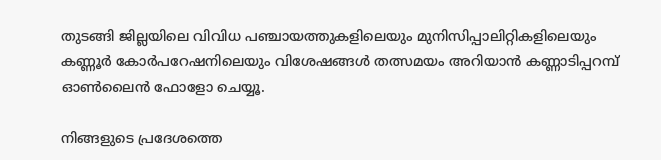തുടങ്ങി ജില്ലയിലെ വിവിധ പഞ്ചായത്തുകളിലെയും മുനിസിപ്പാലിറ്റികളിലെയും കണ്ണൂർ കോർപറേഷനിലെയും വിശേഷങ്ങൾ തത്സമയം അറിയാൻ കണ്ണാടിപ്പറമ്പ് ഓൺലൈൻ ഫോളോ ചെയ്യൂ.

നിങ്ങളുടെ പ്രദേശത്തെ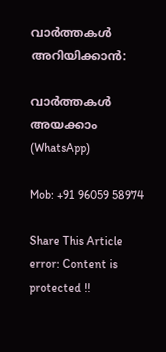വാർത്തകൾ അറിയിക്കാൻ:

വാർത്തകൾ അയക്കാം (WhatsApp)

Mob: +91 96059 58974

Share This Article
error: Content is protected !!